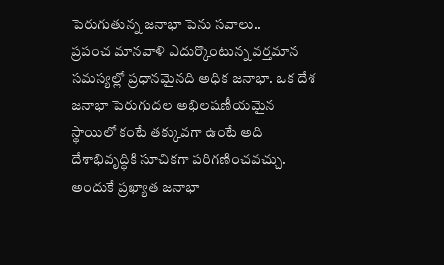పెరుగుతున్న జనాభా పెను సవాలు..
ప్రపంచ మానవాళి ఎదుర్కొంటున్న వర్తమాన సమస్యల్లో ప్రధానమైనది అధిక జనాభా. ఒక దేశ జనాభా పెరుగుదల అభిలషణీయమైన స్థాయిలో కంటే తక్కువగా ఉంటే అది దేశాభివృద్ధికి సూచికగా పరిగణించవచ్చు. అందుకే ప్రఖ్యాత జనాభా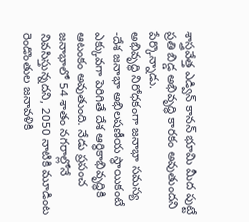శాస్త్రవేత్త ఎడ్విన్ కానన్ భూమి మీద పుట్టే ప్రతి బిడ్డ అభివృద్ధి కారకం అవుతుందని పేర్కొన్నాడు.
అభివృద్ధి నిరోధకంగా జనాభా సమస్య
-దేశ జనాభా అభిలషణీయ స్థాయికంటే ఎక్కువగా పెరిగితే దేశ ఆర్థికాభివృద్ధికి ఆటంకం అవుతుంది. నేడు ప్రపంచ జనాభాలో 54 శాతం నగరాల్లోనే నివసిస్తున్నదని, 2050 నాటికి మూడింట రెండొంతుల జనావళికి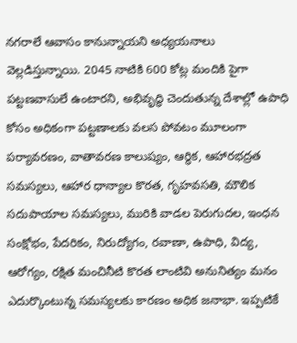నగరాలే ఆవాసం కానున్నాయని అధ్యయనాలు వెల్లడిస్తున్నాయి. 2045 నాటికి 600 కోట్ల మందికి పైగా పట్టణవాసులే ఉంటారని, అభివృద్ధి చెందుతున్న దేశాల్లో ఉపాధి కోసం అధికంగా పట్టణాలకు వలస పోవటం మూలంగా పర్యావరణం, వాతావరణ కాలుష్యం, ఆర్థిక, ఆహారభద్రత సమస్యలు, ఆహార ధాన్యాల కొరత, గృహవసతి, మౌలిక సదుపాయాల సమస్యలు, మురికి వాడల పెరుగుదల, ఇంధన సంక్షోభం, పేదరికం, నిరుద్యోగం, రవాణా, ఉపాధి, విద్య, ఆరోగ్యం, రక్షిత మంచినీటి కొరత లాంటివి అనునిత్యం మనం ఎదుర్కొంటున్న సమస్యలకు కారణం అధిక జనాభా. ఇప్పటికే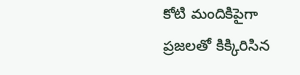కోటి మందికిపైగా ప్రజలతో కిక్కిరిసిన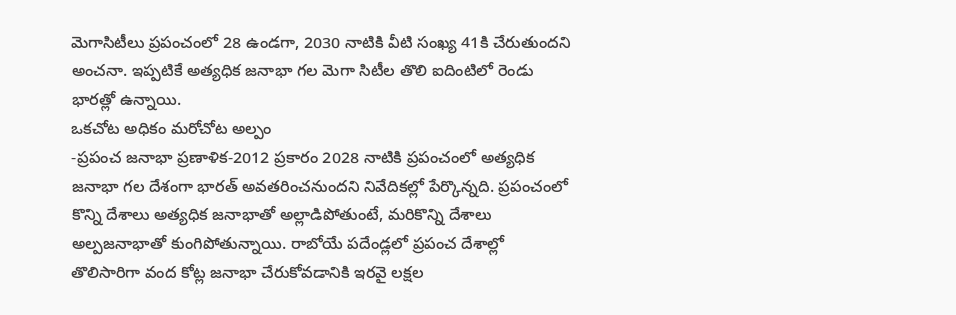మెగాసిటీలు ప్రపంచంలో 28 ఉండగా, 2030 నాటికి వీటి సంఖ్య 41కి చేరుతుందని అంచనా. ఇప్పటికే అత్యధిక జనాభా గల మెగా సిటీల తొలి ఐదింటిలో రెండు భారత్లో ఉన్నాయి.
ఒకచోట అధికం మరోచోట అల్పం
-ప్రపంచ జనాభా ప్రణాళిక-2012 ప్రకారం 2028 నాటికి ప్రపంచంలో అత్యధిక జనాభా గల దేశంగా భారత్ అవతరించనుందని నివేదికల్లో పేర్కొన్నది. ప్రపంచంలో కొన్ని దేశాలు అత్యధిక జనాభాతో అల్లాడిపోతుంటే, మరికొన్ని దేశాలు అల్పజనాభాతో కుంగిపోతున్నాయి. రాబోయే పదేండ్లలో ప్రపంచ దేశాల్లో తొలిసారిగా వంద కోట్ల జనాభా చేరుకోవడానికి ఇరవై లక్షల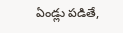ఏండ్లు పడితే,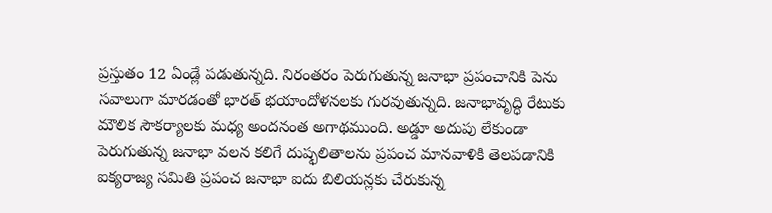ప్రస్తుతం 12 ఏండ్లే పడుతున్నది. నిరంతరం పెరుగుతున్న జనాభా ప్రపంచానికి పెను సవాలుగా మారడంతో భారత్ భయాందోళనలకు గురవుతున్నది. జనాభావృద్ధి రేటుకు మౌలిక సౌకర్యాలకు మధ్య అందనంత అగాథముంది. అడ్డూ అదుపు లేకుండా పెరుగుతున్న జనాభా వలన కలిగే దుష్ఫలితాలను ప్రపంచ మానవాళికి తెలపడానికి ఐక్యరాజ్య సమితి ప్రపంచ జనాభా ఐదు బిలియన్లకు చేరుకున్న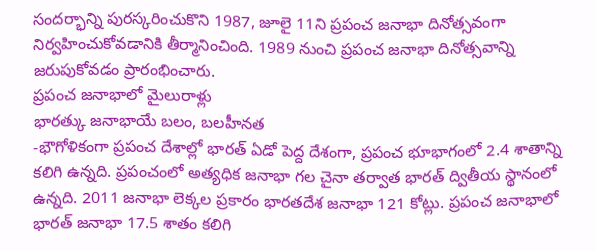సందర్భాన్ని పురస్కరించుకొని 1987, జూలై 11ని ప్రపంచ జనాభా దినోత్సవంగా నిర్వహించుకోవడానికి తీర్మానించింది. 1989 నుంచి ప్రపంచ జనాభా దినోత్సవాన్ని జరుపుకోవడం ప్రారంభించారు.
ప్రపంచ జనాభాలో మైలురాళ్లు
భారత్కు జనాభాయే బలం, బలహీనత
-భౌగోళికంగా ప్రపంచ దేశాల్లో భారత్ ఏడో పెద్ద దేశంగా, ప్రపంచ భూభాగంలో 2.4 శాతాన్ని కలిగి ఉన్నది. ప్రపంచంలో అత్యధిక జనాభా గల చైనా తర్వాత భారత్ ద్వితీయ స్థానంలో ఉన్నది. 2011 జనాభా లెక్కల ప్రకారం భారతదేశ జనాభా 121 కోట్లు. ప్రపంచ జనాభాలో భారత్ జనాభా 17.5 శాతం కలిగి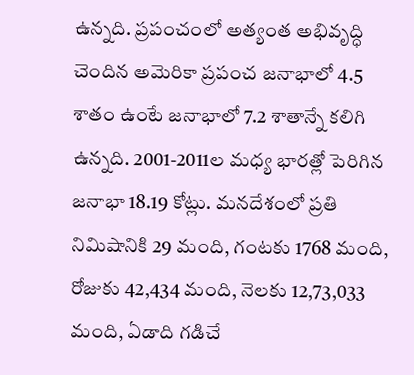ఉన్నది. ప్రపంచంలో అత్యంత అభివృద్ధి చెందిన అమెరికా ప్రపంచ జనాభాలో 4.5 శాతం ఉంటే జనాభాలో 7.2 శాతాన్నే కలిగి ఉన్నది. 2001-2011ల మధ్య భారత్లో పెరిగిన జనాభా 18.19 కోట్లు. మనదేశంలో ప్రతి నిమిషానికి 29 మంది, గంటకు 1768 మంది, రోజుకు 42,434 మంది, నెలకు 12,73,033 మంది, ఏడాది గడిచే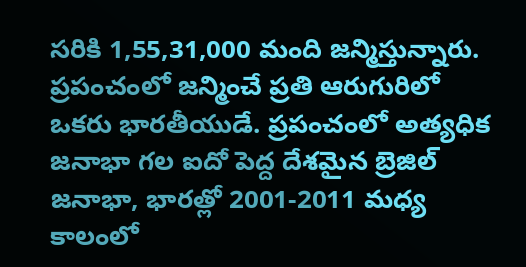సరికి 1,55,31,000 మంది జన్మిస్తున్నారు. ప్రపంచంలో జన్మించే ప్రతి ఆరుగురిలో ఒకరు భారతీయుడే. ప్రపంచంలో అత్యధిక జనాభా గల ఐదో పెద్ద దేశమైన బ్రెజిల్ జనాభా, భారత్లో 2001-2011 మధ్య కాలంలో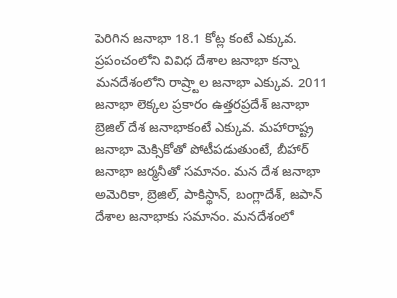పెరిగిన జనాభా 18.1 కోట్ల కంటే ఎక్కువ. ప్రపంచంలోని వివిధ దేశాల జనాభా కన్నా మనదేశంలోని రాష్ర్టాల జనాభా ఎక్కువ. 2011 జనాభా లెక్కల ప్రకారం ఉత్తరప్రదేశ్ జనాభా బ్రెజిల్ దేశ జనాభాకంటే ఎక్కువ. మహారాష్ట్ర జనాభా మెక్సికోతో పోటీపడుతుంటే, బీహార్ జనాభా జర్మనీతో సమానం. మన దేశ జనాభా అమెరికా, బ్రెజిల్, పాకిస్థాన్, బంగ్లాదేశ్, జపాన్ దేశాల జనాభాకు సమానం. మనదేశంలో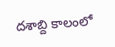దశాబ్ది కాలంలో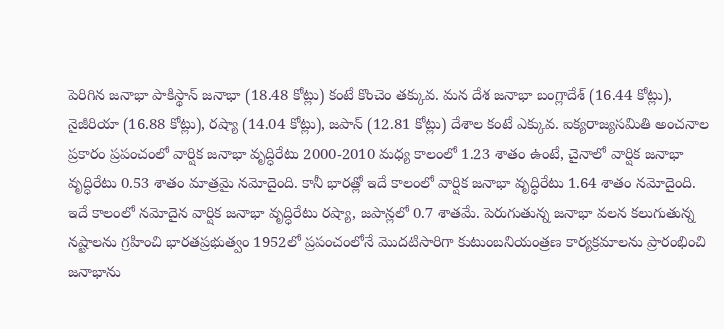పెరిగిన జనాభా పాకిస్థాన్ జనాభా (18.48 కోట్లు) కంటే కొంచెం తక్కువ. మన దేశ జనాభా బంగ్లాదేశ్ (16.44 కోట్లు), నైజీరియా (16.88 కోట్లు), రష్యా (14.04 కోట్లు), జపాన్ (12.81 కోట్లు) దేశాల కంటే ఎక్కువ. ఐక్యరాజ్యసమితి అంచనాల ప్రకారం ప్రపంచంలో వార్షిక జనాభా వృద్ధిరేటు 2000-2010 మధ్య కాలంలో 1.23 శాతం ఉంటే, చైనాలో వార్షిక జనాభా వృద్ధిరేటు 0.53 శాతం మాత్రమై నమోదైంది. కానీ భారత్లో ఇదే కాలంలో వార్షిక జనాభా వృద్ధిరేటు 1.64 శాతం నమోదైంది. ఇదే కాలంలో నమోదైన వార్షిక జనాభా వృద్ధిరేటు రష్యా, జపాన్లలో 0.7 శాతమే. పెరుగుతున్న జనాభా వలన కలుగుతున్న నష్టాలను గ్రహించి భారతప్రభుత్వం 1952లో ప్రపంచంలోనే మొదటిసారిగా కుటుంబనియంత్రణ కార్యక్రమాలను ప్రారంభించి జనాభాను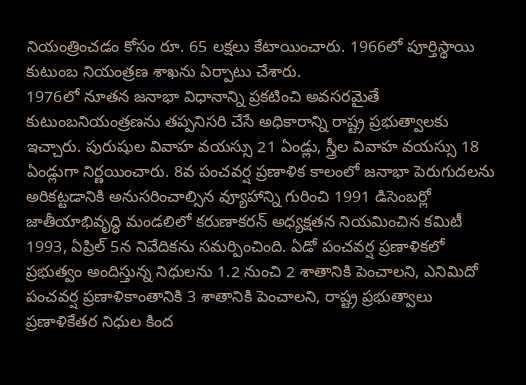నియంత్రించడం కోసం రూ. 65 లక్షలు కేటాయించారు. 1966లో పూర్తిస్థాయి కుటుంబ నియంత్రణ శాఖను ఏర్పాటు చేశారు.
1976లో నూతన జనాభా విధానాన్ని ప్రకటించి అవసరమైతే కుటుంబనియంత్రణను తప్పనిసరి చేసే అధికారాన్ని రాష్ట్ర ప్రభుత్వాలకు ఇచ్చారు. పురుషుల వివాహ వయస్సు 21 ఏండ్లు, స్త్రీల వివాహ వయస్సు 18 ఏండ్లుగా నిర్ణయించారు. 8వ పంచవర్ష ప్రణాళిక కాలంలో జనాభా పెరుగుదలను అరికట్టడానికి అనుసరించాల్సిన వ్యూహాన్ని గురించి 1991 డిసెంబర్లో జాతీయాభివృద్ధి మండలిలో కరుణాకరన్ అధ్యక్షతన నియమించిన కమిటీ 1993, ఏప్రిల్ 5న నివేదికను సమర్పించింది. ఏడో పంచవర్ష ప్రణాళికలో ప్రభుత్వం అందిస్తున్న నిధులను 1.2 నుంచి 2 శాతానికి పెంచాలని, ఎనిమిదో పంచవర్ష ప్రణాళికాంతానికి 3 శాతానికి పెంచాలని, రాష్ట్ర ప్రభుత్వాలు ప్రణాళికేతర నిధుల కింద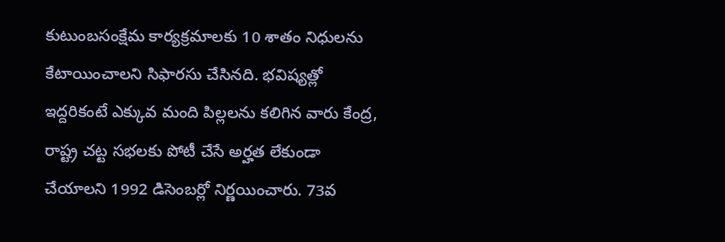కుటుంబసంక్షేమ కార్యక్రమాలకు 10 శాతం నిధులను కేటాయించాలని సిఫారసు చేసినది. భవిష్యత్లో ఇద్దరికంటే ఎక్కువ మంది పిల్లలను కలిగిన వారు కేంద్ర, రాష్ట్ర చట్ట సభలకు పోటీ చేసే అర్హత లేకుండా చేయాలని 1992 డిసెంబర్లో నిర్ణయించారు. 73వ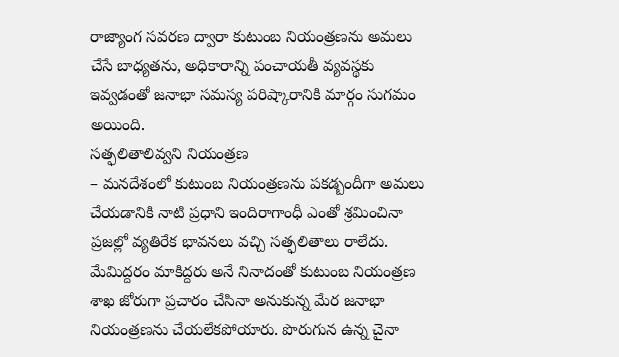రాజ్యాంగ సవరణ ద్వారా కుటుంబ నియంత్రణను అమలు చేసే బాధ్యతను, అధికారాన్ని పంచాయతీ వ్యవస్థకు ఇవ్వడంతో జనాభా సమస్య పరిష్కారానికి మార్గం సుగమం అయింది.
సత్ఫలితాలివ్వని నియంత్రణ
– మనదేశంలో కుటుంబ నియంత్రణను పకడ్బందీగా అమలు చేయడానికి నాటి ప్రధాని ఇందిరాగాంధీ ఎంతో శ్రమించినా ప్రజల్లో వ్యతిరేక భావనలు వచ్చి సత్ఫలితాలు రాలేదు. మేమిద్దరం మాకిద్దరు అనే నినాదంతో కుటుంబ నియంత్రణ శాఖ జోరుగా ప్రచారం చేసినా అనుకున్న మేర జనాభా నియంత్రణను చేయలేకపోయారు. పొరుగున ఉన్న చైనా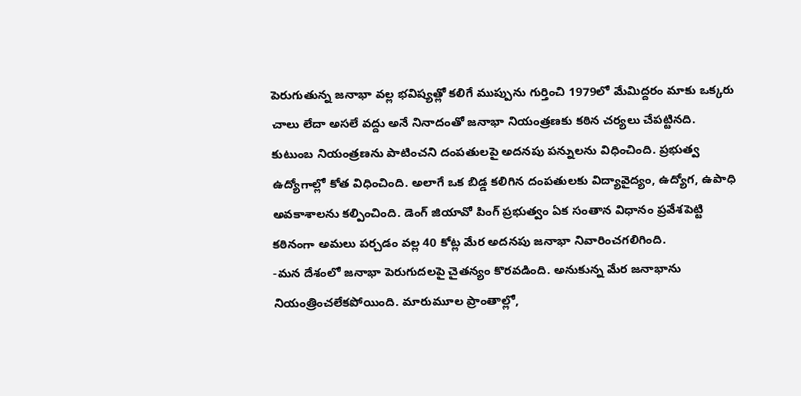పెరుగుతున్న జనాభా వల్ల భవిష్యత్లో కలిగే ముప్పును గుర్తించి 1979లో మేమిద్దరం మాకు ఒక్కరు చాలు లేదా అసలే వద్దు అనే నినాదంతో జనాభా నియంత్రణకు కఠిన చర్యలు చేపట్టినది. కుటుంబ నియంత్రణను పాటించని దంపతులపై అదనపు పన్నులను విధించింది. ప్రభుత్వ ఉద్యోగాల్లో కోత విధించింది. అలాగే ఒక బిడ్డ కలిగిన దంపతులకు విద్యావైద్యం, ఉద్యోగ, ఉపాధి అవకాశాలను కల్పించింది. డెంగ్ జియావో పింగ్ ప్రభుత్వం ఏక సంతాన విధానం ప్రవేశపెట్టి కఠినంగా అమలు పర్చడం వల్ల 40 కోట్ల మేర అదనపు జనాభా నివారించగలిగింది.
-మన దేశంలో జనాభా పెరుగుదలపై చైతన్యం కొరవడింది. అనుకున్న మేర జనాభాను నియంత్రించలేకపోయింది. మారుమూల ప్రాంతాల్లో,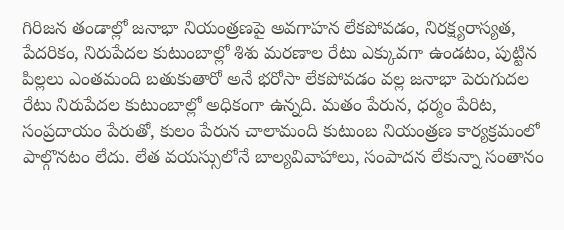గిరిజన తండాల్లో జనాభా నియంత్రణపై అవగాహన లేకపోవడం, నిరక్ష్యరాస్యత, పేదరికం, నిరుపేదల కుటుంబాల్లో శిశు మరణాల రేటు ఎక్కువగా ఉండటం, పుట్టిన పిల్లలు ఎంతమంది బతుకుతారో అనే భరోసా లేకపోవడం వల్ల జనాభా పెరుగుదల రేటు నిరుపేదల కుటుంబాల్లో అధికంగా ఉన్నది. మతం పేరున, ధర్మం పేరిట, సంప్రదాయం పేరుతో, కులం పేరున చాలామంది కుటుంబ నియంత్రణ కార్యక్రమంలో పాల్గొనటం లేదు. లేత వయస్సులోనే బాల్యవివాహాలు, సంపాదన లేకున్నా సంతానం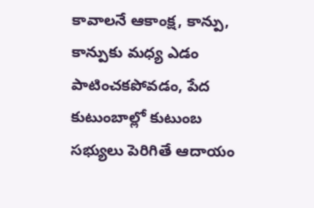కావాలనే ఆకాంక్ష, కాన్పు, కాన్పుకు మధ్య ఎడం పాటించకపోవడం, పేద కుటుంబాల్లో కుటుంబ సభ్యులు పెరిగితే ఆదాయం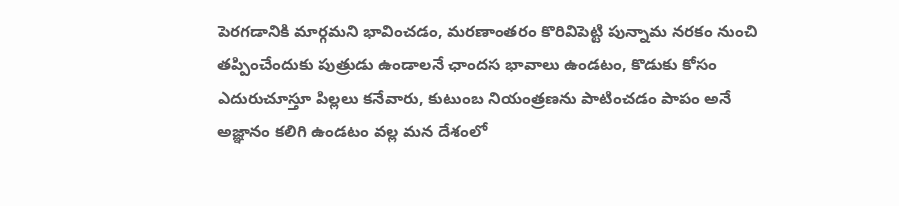పెరగడానికి మార్గమని భావించడం, మరణాంతరం కొరివిపెట్టి పున్నామ నరకం నుంచి తప్పించేందుకు పుత్రుడు ఉండాలనే ఛాందస భావాలు ఉండటం, కొడుకు కోసం ఎదురుచూస్తూ పిల్లలు కనేవారు, కుటుంబ నియంత్రణను పాటించడం పాపం అనే అజ్ఞానం కలిగి ఉండటం వల్ల మన దేశంలో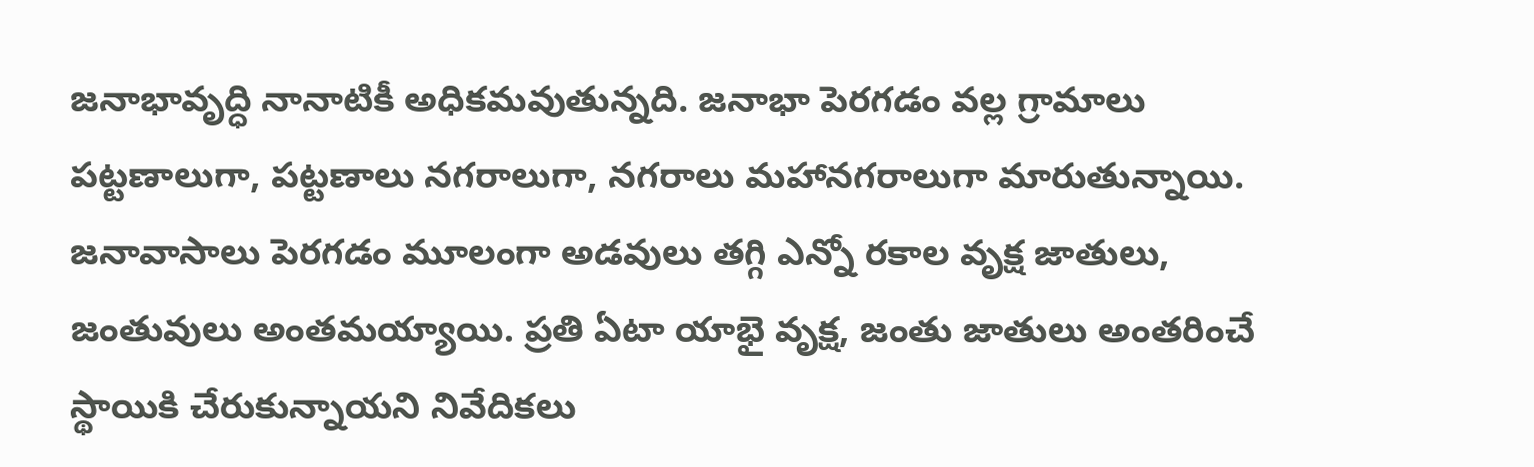జనాభావృద్ధి నానాటికీ అధికమవుతున్నది. జనాభా పెరగడం వల్ల గ్రామాలు పట్టణాలుగా, పట్టణాలు నగరాలుగా, నగరాలు మహానగరాలుగా మారుతున్నాయి. జనావాసాలు పెరగడం మూలంగా అడవులు తగ్గి ఎన్నో రకాల వృక్ష జాతులు, జంతువులు అంతమయ్యాయి. ప్రతి ఏటా యాభై వృక్ష, జంతు జాతులు అంతరించే స్థాయికి చేరుకున్నాయని నివేదికలు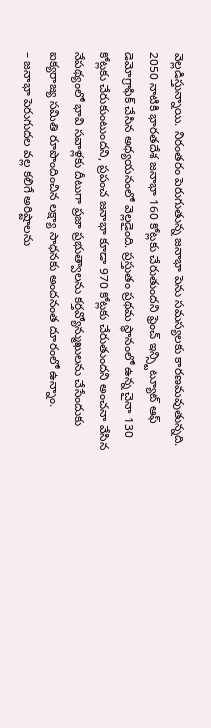వెల్లడిస్తున్నాయి. నిరంతరం పెరుగుతున్న జనాభా పెను సమస్యలకు కారణమవుతున్నది. 2050 నాటికి భారతదేశ జనాభా 160 కోట్లకు చేరుతుందని ఫ్రెంచ్ ఇన్స్టిట్యూట్ ఆఫ్ డెమోగ్రాఫిక్ చేసిన అధ్యయనంలో వెల్లడైంది. ప్రస్తుతం ప్రథమ స్థానంలో ఉన్న చైనా 130 కోట్లకు చేరుకుంటుందని, ప్రపంచ జనాభా కూడా 970 కోట్లకు చేరుతుందని అంచనా వేసిన నేపథ్యంలో భావి సవాళ్లకు దీటుగా ప్రజా ప్రభుత్వాలను కర్తవ్యోన్ముఖులను చేసేందుకు ఐక్యరాజ్య సమితి రూపొందించిన లక్ష్యా సాధనకు అందనంత దూరంలో ఉన్నాం.
– జనాభా పెరుగుదల వల్ల కలిగే అరిష్టాలను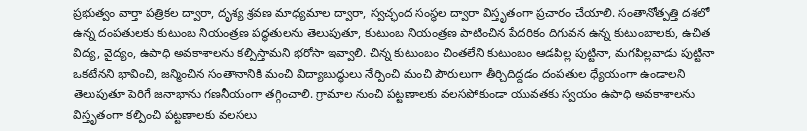ప్రభుత్వం వార్తా పత్రికల ద్వారా, దృశ్య శ్రవణ మాధ్యమాల ద్వారా, స్వచ్ఛంద సంస్థల ద్వారా విస్తృతంగా ప్రచారం చేయాలి. సంతానోత్పత్తి దశలో ఉన్న దంపతులకు కుటుంబ నియంత్రణ పద్ధతులను తెలుపుతూ, కుటుంబ నియంత్రణ పాటించిన పేదరికం దిగువన ఉన్న కుటుంబాలకు, ఉచిత విద్య, వైద్యం, ఉపాధి అవకాశాలను కల్పిస్తామని భరోసా ఇవ్వాలి. చిన్న కుటుంబం చింతలేని కుటుంబం ఆడపిల్ల పుట్టినా, మగపిల్లవాడు పుట్టినా ఒకటేనని భావించి, జన్మించిన సంతానానికి మంచి విద్యాబుద్ధులు నేర్పించి మంచి పౌరులుగా తీర్చిదిద్దడం దంపతుల ధ్యేయంగా ఉండాలని తెలుపుతూ పెరిగే జనాభాను గణనీయంగా తగ్గించాలి. గ్రామాల నుంచి పట్టణాలకు వలసపోకుండా యువతకు స్వయం ఉపాధి అవకాశాలను విస్తృతంగా కల్పించి పట్టణాలకు వలసలు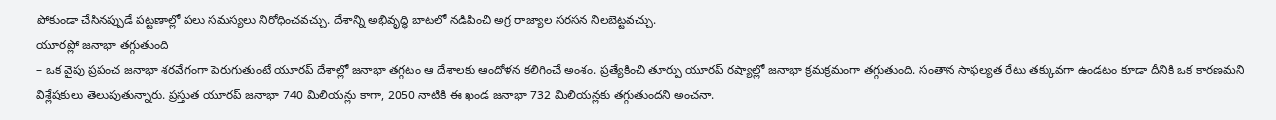పోకుండా చేసినప్పుడే పట్టణాల్లో పలు సమస్యలు నిరోధించవచ్చు. దేశాన్ని అభివృద్ధి బాటలో నడిపించి అగ్ర రాజ్యాల సరసన నిలబెట్టవచ్చు.
యూరప్లో జనాభా తగ్గుతుంది
– ఒక వైపు ప్రపంచ జనాభా శరవేగంగా పెరుగుతుంటే యూరప్ దేశాల్లో జనాభా తగ్గటం ఆ దేశాలకు ఆందోళన కలిగించే అంశం. ప్రత్యేకించి తూర్పు యూరప్ రష్యాల్లో జనాభా క్రమక్రమంగా తగ్గుతుంది. సంతాన సాఫల్యత రేటు తక్కువగా ఉండటం కూడా దీనికి ఒక కారణమని విశ్లేషకులు తెలుపుతున్నారు. ప్రస్తుత యూరప్ జనాభా 740 మిలియన్లు కాగా, 2050 నాటికి ఈ ఖండ జనాభా 732 మిలియన్లకు తగ్గుతుందని అంచనా.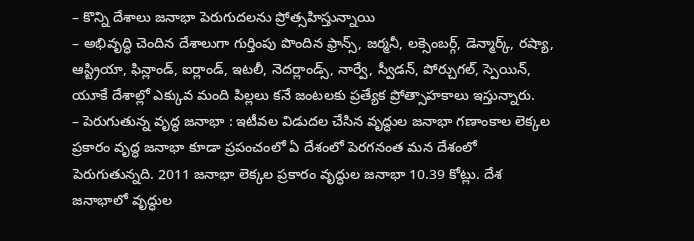– కొన్ని దేశాలు జనాభా పెరుగుదలను ప్రోత్సహిస్తున్నాయి
– అభివృద్ధి చెందిన దేశాలుగా గుర్తింపు పొందిన ఫ్రాన్స్, జర్మనీ, లక్సెంబర్గ్, డెన్మార్క్, రష్యా, ఆస్ట్రియా, ఫిన్లాండ్, ఐర్లాండ్, ఇటలీ, నెదర్లాండ్స్, నార్వే, స్వీడన్, పోర్చుగల్, స్పెయిన్, యూకే దేశాల్లో ఎక్కువ మంది పిల్లలు కనే జంటలకు ప్రత్యేక ప్రోత్సాహకాలు ఇస్తున్నారు.
– పెరుగుతున్న వృద్ధ జనాభా : ఇటీవల విడుదల చేసిన వృద్ధుల జనాభా గణాంకాల లెక్కల ప్రకారం వృద్ధ జనాభా కూడా ప్రపంచంలో ఏ దేశంలో పెరగనంత మన దేశంలో పెరుగుతున్నది. 2011 జనాభా లెక్కల ప్రకారం వృద్ధుల జనాభా 10.39 కోట్లు. దేశ జనాభాలో వృద్ధుల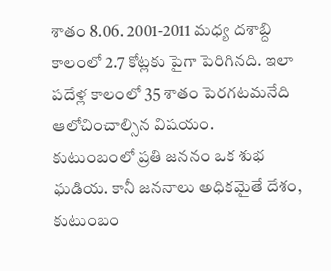శాతం 8.06. 2001-2011 మధ్య దశాబ్ది కాలంలో 2.7 కోట్లకు పైగా పెరిగినది. ఇలా పదేళ్ల కాలంలో 35 శాతం పెరగటమనేది ఆలోచించాల్సిన విషయం.
కుటుంబంలో ప్రతి జననం ఒక శుభ ఘడియ. కానీ జననాలు అధికమైతే దేశం, కుటుంబం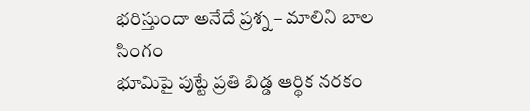భరిస్తుందా అనేదే ప్రశ్న – మాలిని బాల సింగం
భూమిపై పుట్టే ప్రతి బిడ్డ ఆర్థిక నరకం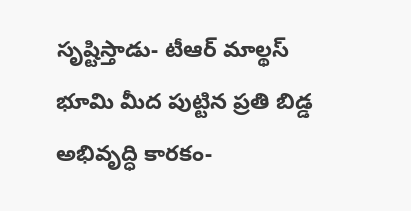సృష్టిస్తాడు- టీఆర్ మాల్థస్
భూమి మీద పుట్టిన ప్రతి బిడ్డ అభివృద్ధి కారకం-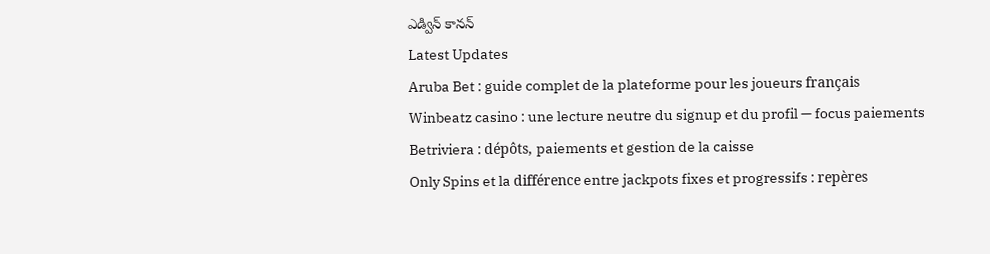ఎడ్విన్ కానన్
Latest Updates
Aruba Bet : guide complet de la plateforme pour les joueurs français
Winbeatz casino : une lecture neutre du signup et du profil — focus paiements
Betriviera : dépôts, paiements et gestion de la caisse
Only Spins et la différence entre jackpots fixes et progressifs : repères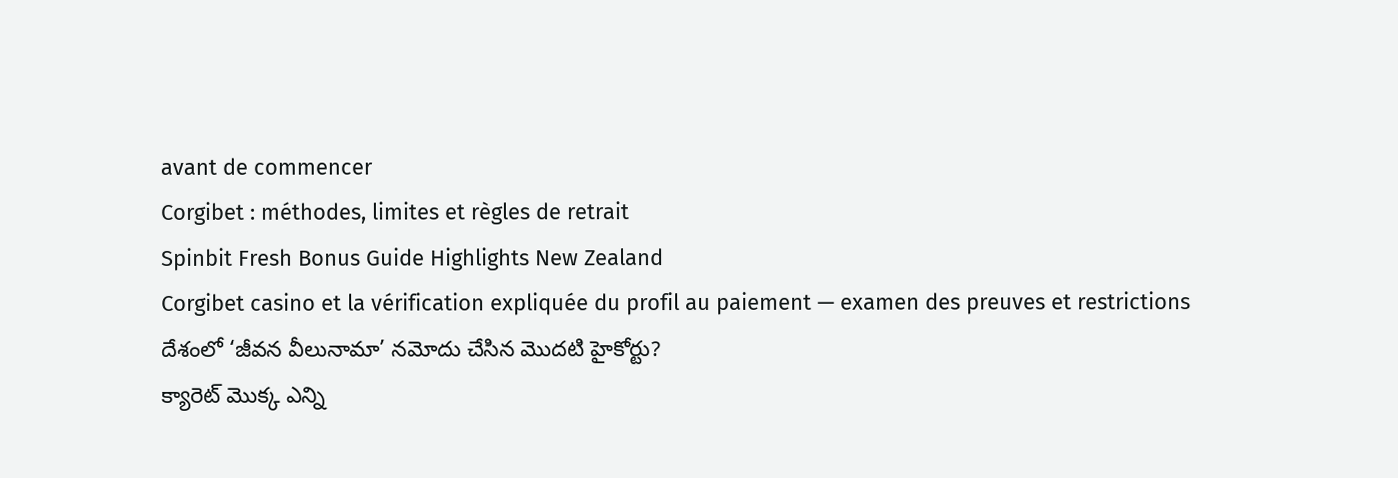avant de commencer
Corgibet : méthodes, limites et règles de retrait
Spinbit Fresh Bonus Guide Highlights New Zealand
Corgibet casino et la vérification expliquée du profil au paiement — examen des preuves et restrictions
దేశంలో ‘జీవన వీలునామా’ నమోదు చేసిన మొదటి హైకోర్టు?
క్యారెట్ మొక్క ఎన్ని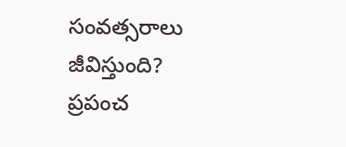సంవత్సరాలు జీవిస్తుంది?
ప్రపంచ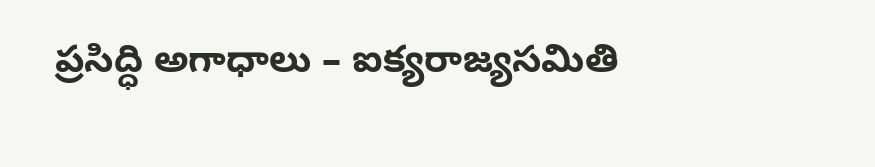ప్రసిద్ధి అగాధాలు – ఐక్యరాజ్యసమితి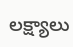లక్ష్యాలు